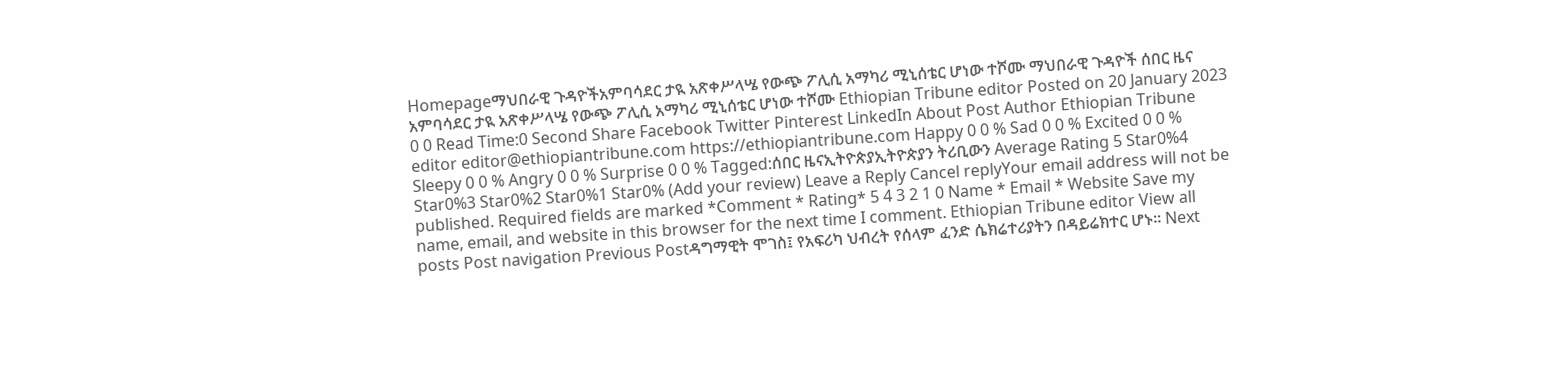Homepageማህበራዊ ጉዳዮችአምባሳደር ታዪ አጽቀሥላሤ የውጭ ፖሊሲ አማካሪ ሚኒሰቴር ሆነው ተሾሙ ማህበራዊ ጉዳዮች ሰበር ዜና አምባሳደር ታዪ አጽቀሥላሤ የውጭ ፖሊሲ አማካሪ ሚኒሰቴር ሆነው ተሾሙ Ethiopian Tribune editor Posted on 20 January 2023 0 0 Read Time:0 Second Share Facebook Twitter Pinterest LinkedIn About Post Author Ethiopian Tribune editor editor@ethiopiantribune.com https://ethiopiantribune.com Happy 0 0 % Sad 0 0 % Excited 0 0 % Sleepy 0 0 % Angry 0 0 % Surprise 0 0 % Tagged:ሰበር ዜናኢትዮጵያኢትዮጵያን ትሪቢውን Average Rating 5 Star0%4 Star0%3 Star0%2 Star0%1 Star0% (Add your review) Leave a Reply Cancel replyYour email address will not be published. Required fields are marked *Comment * Rating* 5 4 3 2 1 0 Name * Email * Website Save my name, email, and website in this browser for the next time I comment. Ethiopian Tribune editor View all posts Post navigation Previous Postዳግማዊት ሞገስ፤ የአፍሪካ ህብረት የሰላም ፈንድ ሴክሬተሪያትን በዳይሬክተር ሆኑ። Next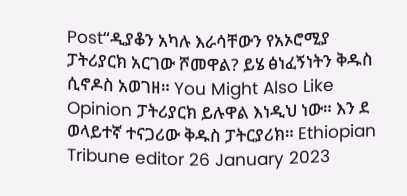Post“ዲያቆን አካሉ እራሳቸውን የአኦሮሚያ ፓትሪያርክ አርገው ሾመዋል? ይሄ ፅነፈኝነትን ቅዱስ ሲኖዶስ አወገዘ። You Might Also Like Opinion ፓትሪያርክ ይሉዋል እነዲህ ነው። እን ደ ወላይተኛ ተናጋሪው ቅዱስ ፓትርያሪክ። Ethiopian Tribune editor 26 January 2023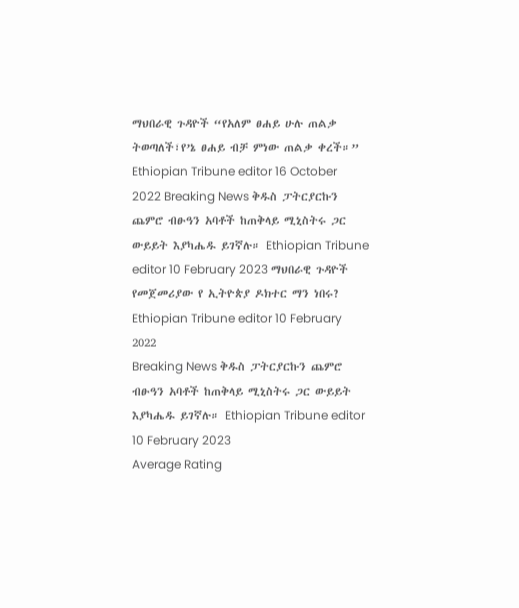ማህበራዊ ጉዳዮች “የአለም ፀሐይ ሁሉ ጠልቃ ትወጣለች፣የ’ኔ ፀሐይ ብቻ ምነው ጠልቃ ቀረች።” Ethiopian Tribune editor 16 October 2022 Breaking News ቅዱስ ፓትርያርኩን ጨምሮ ብፁዓን አባቶች ከጠቅላይ ሚኒስትሩ ጋር ውይይት እያካሔዱ ይገኛሉ። Ethiopian Tribune editor 10 February 2023 ማህበራዊ ጉዳዮች የመጀመሪያው የ ኢትዮጵያ ዶክተር ማን ነበሩ? Ethiopian Tribune editor 10 February 2022
Breaking News ቅዱስ ፓትርያርኩን ጨምሮ ብፁዓን አባቶች ከጠቅላይ ሚኒስትሩ ጋር ውይይት እያካሔዱ ይገኛሉ። Ethiopian Tribune editor 10 February 2023
Average Rating